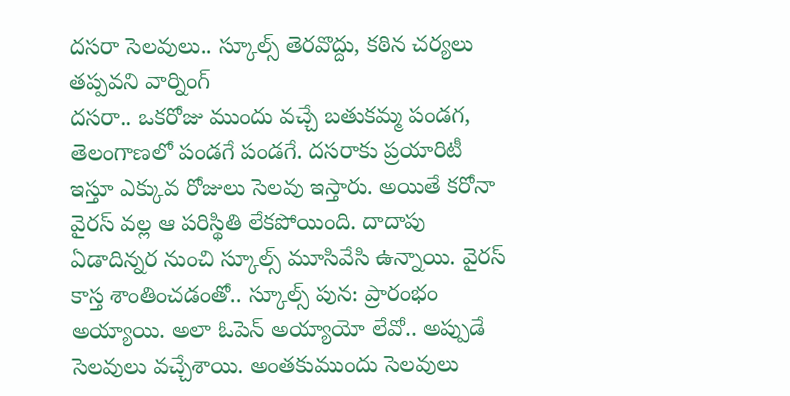దసరా సెలవులు.. స్కూల్స్ తెరవొద్దు, కఠిన చర్యలు తప్పవని వార్నింగ్
దసరా.. ఒకరోజు ముందు వచ్చే బతుకమ్మ పండగ, తెలంగాణలో పండగే పండగే. దసరాకు ప్రయారిటీ ఇస్తూ ఎక్కువ రోజులు సెలవు ఇస్తారు. అయితే కరోనా వైరస్ వల్ల ఆ పరిస్థితి లేకపోయింది. దాదాపు ఏడాదిన్నర నుంచి స్కూల్స్ మూసివేసి ఉన్నాయి. వైరస్ కాస్త శాంతించడంతో.. స్కూల్స్ పున: ప్రారంభం అయ్యాయి. అలా ఓపెన్ అయ్యాయో లేవో.. అప్పుడే సెలవులు వచ్చేశాయి. అంతకుముందు సెలవులు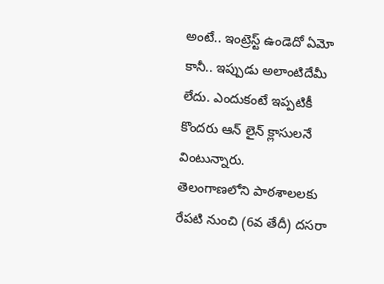అంటే.. ఇంట్రెస్ట్ ఉండెదో ఏమో కానీ.. ఇప్పుడు అలాంటిదేమీ లేదు. ఎందుకంటే ఇప్పటికీ కొందరు ఆన్ లైన్ క్లాసులనే వింటున్నారు.
తెలంగాణలోని పాఠశాలలకు రేపటి నుంచి (6వ తేదీ) దసరా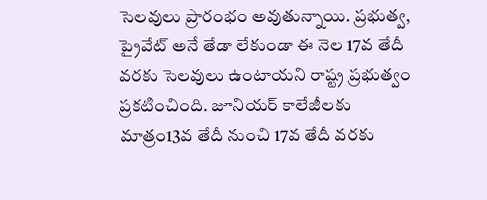సెలవులు ప్రారంభం అవుతున్నాయి. ప్రభుత్వ, ప్రైవేట్ అనే తేడా లేకుండా ఈ నెల 17వ తేదీ వరకు సెలవులు ఉంటాయని రాష్ట్ర ప్రభుత్వం ప్రకటించింది. జూనియర్ కాలేజీలకు మాత్రం13వ తేదీ నుంచి 17వ తేదీ వరకు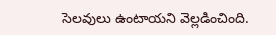సెలవులు ఉంటాయని వెల్లడించింది.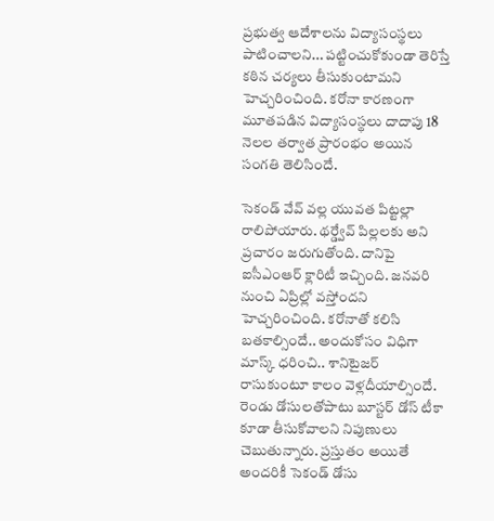ప్రభుత్వ ఆదేశాలను విద్యాసంస్థలు పాటించాలని... పట్టించుకోకుండా తెరిస్తే కఠిన చర్యలు తీసుకుంటామని హెచ్చరించింది. కరోనా కారణంగా మూతపడిన విద్యాసంస్థలు దాదాపు 18 నెలల తర్వాత ప్రారంభం అయిన సంగతి తెలిసిందే.

సెకండ్ వేవ్ వల్ల యువత పిట్టల్లా రాలిపోయారు. థర్డ్వేవ్ పిల్లలకు అని ప్రచారం జరుగుతోంది. దానిపై ఐసీఎంఆర్ క్లారిటీ ఇచ్చింది. జనవరి నుంచి ఏప్రిల్లో వస్తోందని హెచ్చరించింది. కరోనాతో కలిసి బతకాల్సిందే.. అందుకోసం విధిగా మాస్క్ ధరించి.. శానిటైజర్ రాసుకుంటూ కాలం వెళ్లదీయాల్సిందే. రెండు డోసులతోపాటు బూస్టర్ డోస్ టీకా కూడా తీసుకోవాలని నిపుణులు చెబుతున్నారు. ప్రస్తుతం అయితే అందరికీ సెకండ్ డోసు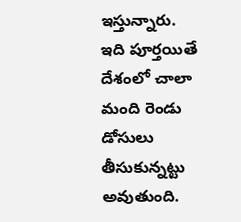ఇస్తున్నారు. ఇది పూర్తయితే దేశంలో చాలా మంది రెండు డోసులు తీసుకున్నట్టు అవుతుంది.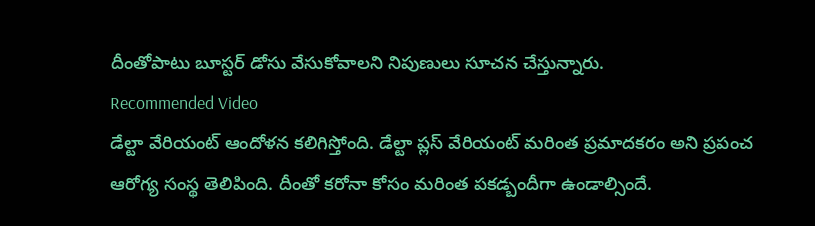దీంతోపాటు బూస్టర్ డోసు వేసుకోవాలని నిపుణులు సూచన చేస్తున్నారు.
Recommended Video
డేల్టా వేరియంట్ ఆందోళన కలిగిస్తోంది. డేల్టా ప్లస్ వేరియంట్ మరింత ప్రమాదకరం అని ప్రపంచ ఆరోగ్య సంస్థ తెలిపింది. దీంతో కరోనా కోసం మరింత పకడ్బందీగా ఉండాల్సిందే.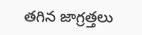తగిన జాగ్రత్తలు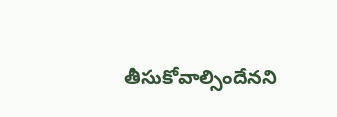తీసుకోవాల్సిందేనని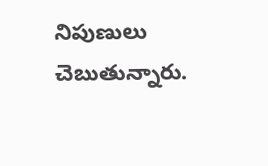నిపుణులు చెబుతున్నారు.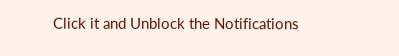Click it and Unblock the Notifications